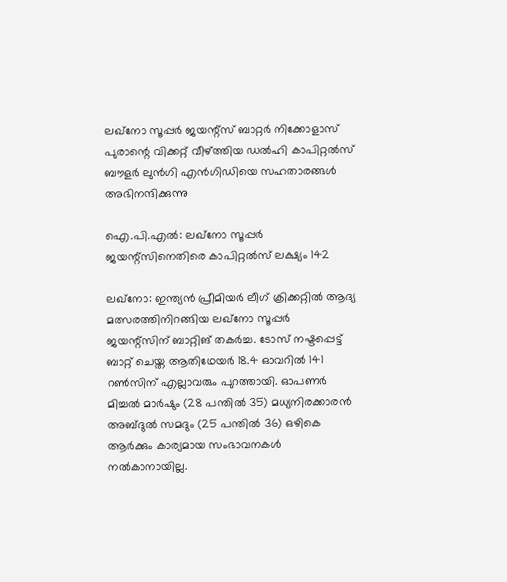ലഖ്നോ സൂപ്പർ ജയന്റ്സ് ബാറ്റർ നിക്കോളാസ് പുരാന്റെ വിക്കറ്റ് വീഴ്ത്തിയ ഡൽഹി കാപിറ്റൽസ് ബൗളർ ലുൻഗി എൻഗിഡിയെ സഹതാരങ്ങൾ അഭിനന്ദിക്കുന്നു

ഐ.പി.എൽ: ലഖ്നോ സൂപ്പർ ജയന്റ്സിനെതിരെ കാപിറ്റൽസ് ലക്ഷ്യം 142

ലഖ്നോ: ഇന്ത്യൻ പ്രീമിയർ ലീഗ് ക്രിക്കറ്റിൽ ആദ്യ മത്സരത്തിനിറങ്ങിയ ലഖ്നോ സൂപ്പർ ജയന്റ്സിന് ബാറ്റിങ് തകർച്ച. ടോസ് നഷ്ടപ്പെട്ട് ബാറ്റ് ചെയ്ത ആതിഥേയർ 18.4 ഓവറിൽ 141 റൺസിന് എല്ലാവരും പുറത്തായി. ഓപണർ മിച്ചൽ മാർഷും (28 പന്തിൽ 35) മധ്യനിരക്കാരൻ അബ്ദുൽ സമദും (25 പന്തിൽ 36) ഒഴികെ ആർക്കും കാര്യമായ സംഭാവനകൾ നൽകാനായില്ല.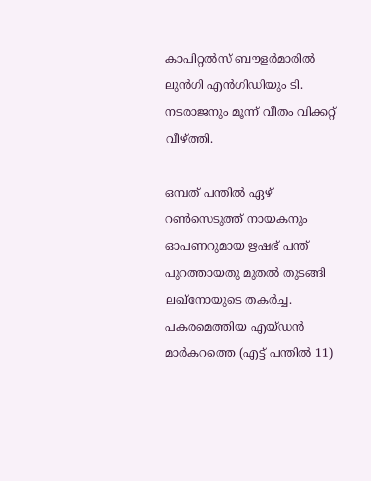കാപിറ്റൽസ് ബൗളർമാരിൽ ലുൻഗി എൻഗിഡിയും ടി. നടരാജനും മൂന്ന് വീതം വിക്കറ്റ് വീഴ്ത്തി.

ഒമ്പത് പന്തിൽ ഏഴ് റൺസെടുത്ത് നാ‍യകനും ഓപണറുമായ ഋഷഭ് പന്ത് പുറത്തായതു മുതൽ തുടങ്ങി ലഖ്നോയുടെ തകർച്ച. പകരമെത്തിയ എയ്ഡൻ മാർകറത്തെ (എട്ട് പന്തിൽ 11)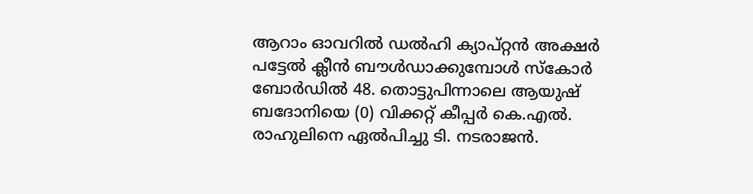ആറാം ഓവറിൽ ഡൽഹി ക്യാപ്റ്റൻ അക്ഷർ പട്ടേൽ ക്ലീൻ ബൗൾഡാക്കുമ്പോൾ സ്കോർ ബോർഡിൽ 48. തൊട്ടുപിന്നാലെ ആയുഷ് ബദോനിയെ (0) വിക്കറ്റ് കീപ്പർ കെ.എൽ. രാഹുലിനെ ഏൽപിച്ചു ടി. നടരാജൻ.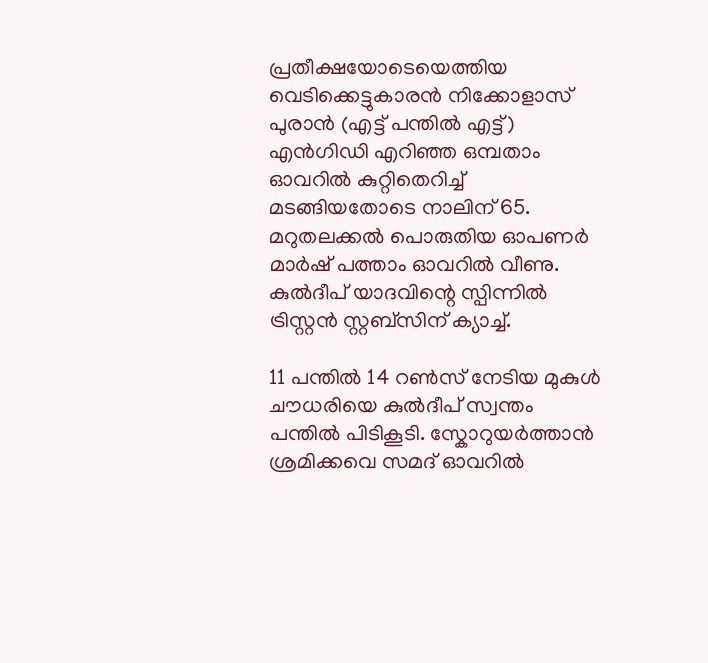പ്രതീക്ഷയോടെയെത്തിയ വെടിക്കെട്ടുകാരൻ നിക്കോളാസ് പുരാൻ (എട്ട് പന്തിൽ എട്ട്) എൻഗിഡി എറിഞ്ഞ ഒമ്പതാം ഓവറിൽ കുറ്റിതെറിച്ച് മടങ്ങിയതോടെ നാലിന് 65. മറുതലക്കൽ പൊരുതിയ ഓപണർ മാർഷ് പത്താം ഓവറിൽ വീണു. കുൽദീപ് യാദവിന്റെ സ്പിന്നിൽ ട്രിസ്റ്റൻ സ്റ്റബ്സിന് ക്യാച്ച്.

11 പന്തിൽ 14 റൺസ് നേടിയ മുകുൾ ചൗധരിയെ കുൽദീപ് സ്വന്തം പന്തിൽ പിടികൂടി. സ്കോറുയർത്താൻ ശ്രമിക്കവെ സമദ് ഓവറിൽ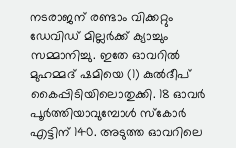നടരാജന് രണ്ടാം വിക്കറ്റും ഡേവിഡ് മില്ലർക്ക് ക്യാച്ചും സമ്മാനിച്ചു. ഇതേ ഓവറിൽ മുഹമ്മദ് ഷമിയെ (1) കുൽദീപ് കൈപ്പിടിയിലൊതുക്കി. 18 ഓവർ പൂർത്തിയാവുമ്പോൾ സ്കോർ എട്ടിന് 140. അടുത്ത ഓവറിലെ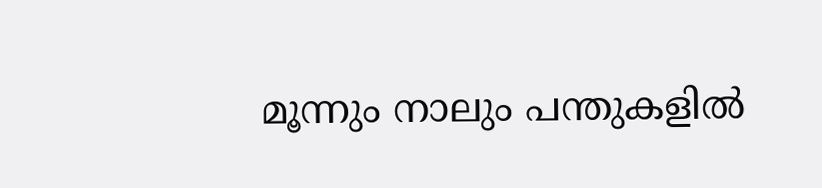മൂന്നും നാലും പന്തുകളിൽ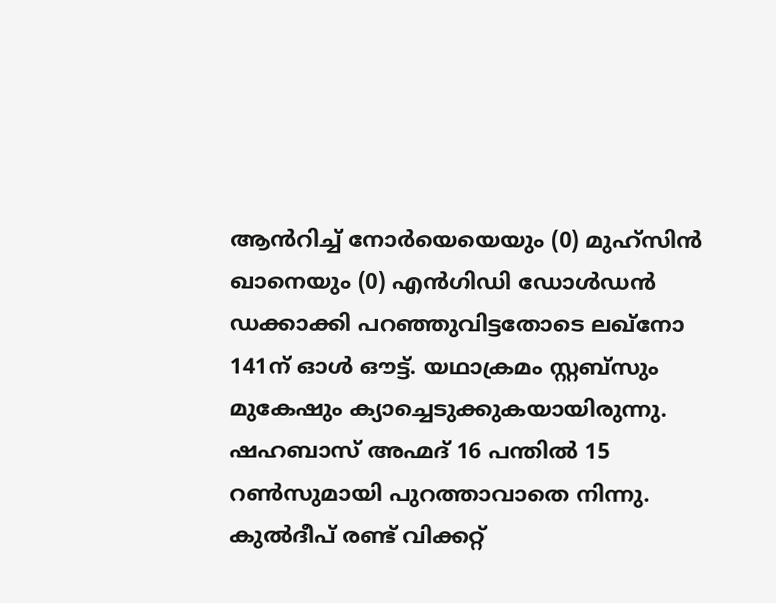ആൻറിച്ച് നോർയെയെയും (0) മുഹ്സിൻ ഖാനെയും (0) എൻഗിഡി ഡോൾഡൻ ഡക്കാക്കി പറഞ്ഞുവിട്ടതോടെ ലഖ്നോ 141ന് ഓൾ ഔട്ട്. യഥാക്രമം സ്റ്റബ്സും മുകേഷും ക്യാച്ചെടുക്കുകയായിരുന്നു. ഷഹബാസ് അഹ്മദ് 16 പന്തിൽ 15 റൺസുമായി പുറത്താവാതെ നിന്നു. കുൽദീപ് രണ്ട് വിക്കറ്റ്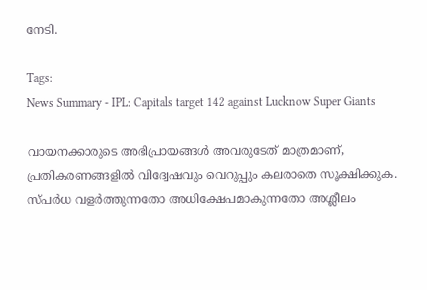നേടി.

Tags:
News Summary - IPL: Capitals target 142 against Lucknow Super Giants

വായനക്കാരുടെ അഭിപ്രായങ്ങള്‍ അവരുടേത് മാത്രമാണ്, പ്രതികരണങ്ങളിൽ വിദ്വേഷവും വെറുപ്പും കലരാതെ സൂക്ഷിക്കുക. സ്പർധ വളർത്തുന്നതോ അധിക്ഷേപമാകുന്നതോ അശ്ലീലം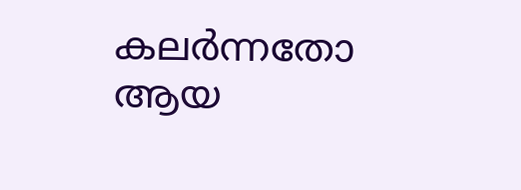കലർന്നതോ ആയ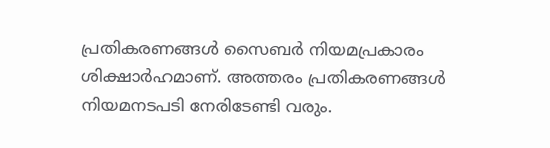പ്രതികരണങ്ങൾ സൈബർ നിയമപ്രകാരം ശിക്ഷാർഹമാണ്. അത്തരം പ്രതികരണങ്ങൾ നിയമനടപടി നേരിടേണ്ടി വരും.